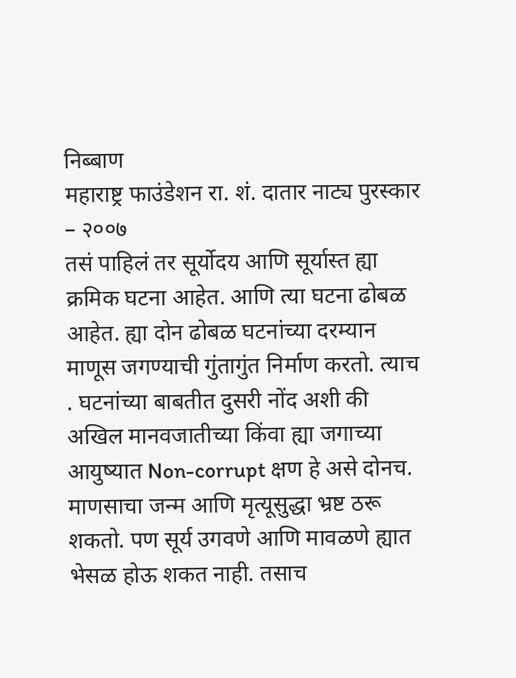निब्बाण
महाराष्ट्र फाउंडेशन रा. शं. दातार नाट्य पुरस्कार – २००७
तसं पाहिलं तर सूर्योदय आणि सूर्यास्त ह्या क्रमिक घटना आहेत. आणि त्या घटना ढोबळ आहेत. ह्या दोन ढोबळ घटनांच्या दरम्यान माणूस जगण्याची गुंतागुंत निर्माण करतो. त्याच . घटनांच्या बाबतीत दुसरी नोंद अशी की अखिल मानवजातीच्या किंवा ह्या जगाच्या आयुष्यात Non-corrupt क्षण हे असे दोनच. माणसाचा जन्म आणि मृत्यूसुद्धा भ्रष्ट ठरू शकतो. पण सूर्य उगवणे आणि मावळणे ह्यात भेसळ होऊ शकत नाही. तसाच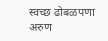स्वच्छ ढोबळपणा अरुण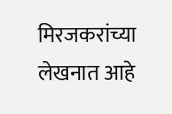मिरजकरांच्या लेखनात आहे